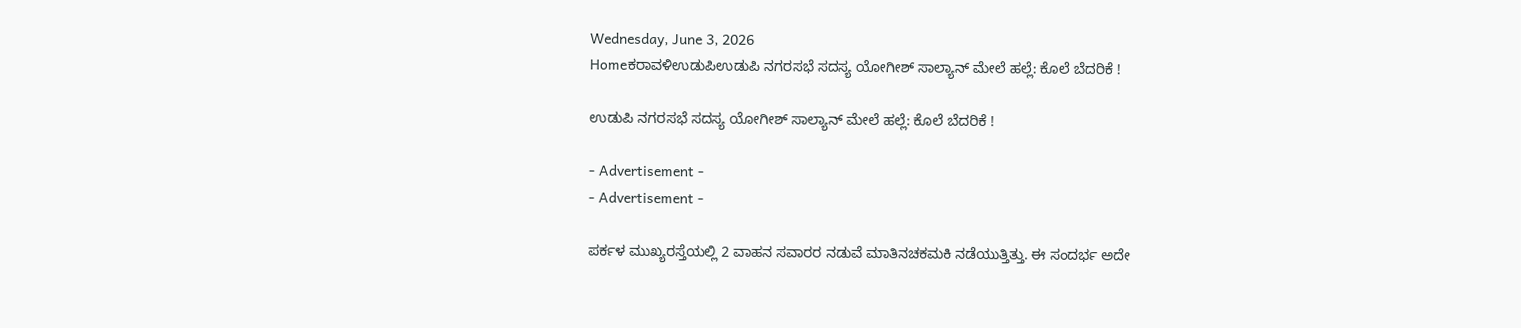Wednesday, June 3, 2026
Homeಕರಾವಳಿಉಡುಪಿಉಡುಪಿ ನಗರಸಭೆ ಸದಸ್ಯ ಯೋಗೀಶ್ ಸಾಲ್ಯಾನ್ ಮೇಲೆ ಹಲ್ಲೆ: ಕೊಲೆ ಬೆದರಿಕೆ !

ಉಡುಪಿ ನಗರಸಭೆ ಸದಸ್ಯ ಯೋಗೀಶ್ ಸಾಲ್ಯಾನ್ ಮೇಲೆ ಹಲ್ಲೆ: ಕೊಲೆ ಬೆದರಿಕೆ !

- Advertisement -
- Advertisement -

ಪರ್ಕಳ ಮುಖ್ಯರಸ್ತೆಯಲ್ಲಿ 2 ವಾಹನ ಸವಾರರ ನಡುವೆ ಮಾತಿನಚಕಮಕಿ ನಡೆಯುತ್ತಿತ್ತು. ಈ ಸಂದರ್ಭ ಅದೇ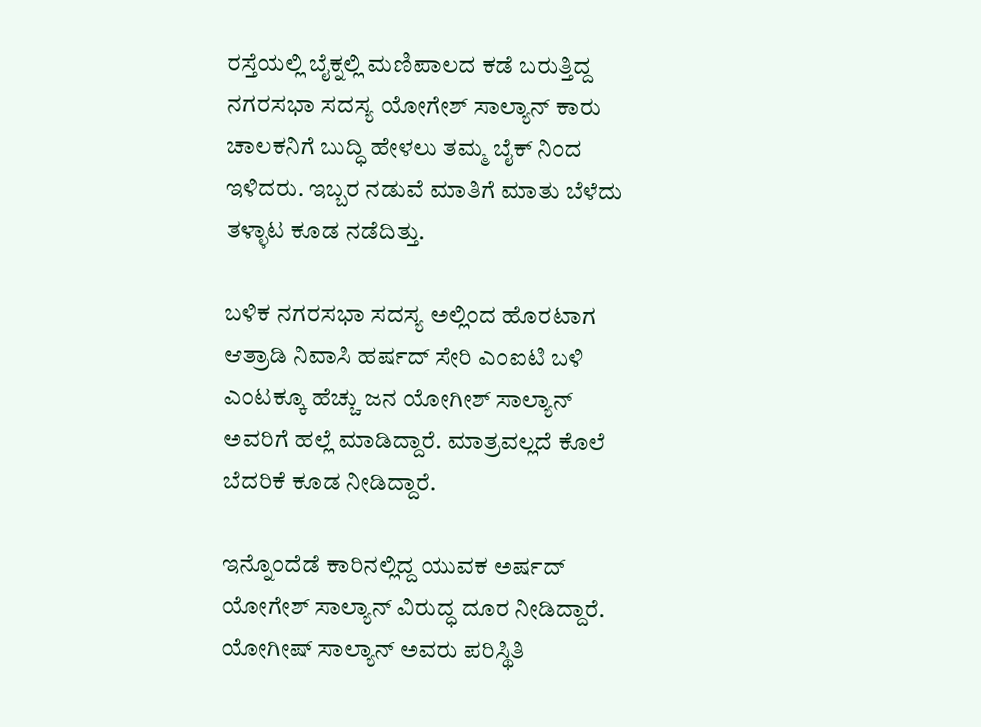ರಸ್ತೆಯಲ್ಲಿ ಬೈಕ್ನಲ್ಲಿ ಮಣಿಪಾಲದ ಕಡೆ ಬರುತ್ತಿದ್ದ ನಗರಸಭಾ ಸದಸ್ಯ ಯೋಗೇಶ್ ಸಾಲ್ಯಾನ್ ಕಾರು ಚಾಲಕನಿಗೆ ಬುದ್ಧಿ ಹೇಳಲು ತಮ್ಮ ಬೈಕ್ ನಿಂದ ಇಳಿದರು. ಇಬ್ಬರ ನಡುವೆ ಮಾತಿಗೆ ಮಾತು ಬೆಳೆದು ತಳ್ಳಾಟ ಕೂಡ ನಡೆದಿತ್ತು.

ಬಳಿಕ ನಗರಸಭಾ ಸದಸ್ಯ ಅಲ್ಲಿಂದ ಹೊರಟಾಗ ಆತ್ರಾಡಿ ನಿವಾಸಿ ಹರ್ಷದ್ ಸೇರಿ ಎಂಐಟಿ ಬಳಿ ಎಂಟಕ್ಕೂ ಹೆಚ್ಚು ಜನ ಯೋಗೀಶ್ ಸಾಲ್ಯಾನ್ ಅವರಿಗೆ ಹಲ್ಲೆ ಮಾಡಿದ್ದಾರೆ. ಮಾತ್ರವಲ್ಲದೆ ಕೊಲೆ ಬೆದರಿಕೆ ಕೂಡ ನೀಡಿದ್ದಾರೆ.

ಇನ್ನೊಂದೆಡೆ ಕಾರಿನಲ್ಲಿದ್ದ ಯುವಕ ಅರ್ಷದ್ ಯೋಗೇಶ್ ಸಾಲ್ಯಾನ್ ವಿರುದ್ಧ ದೂರ ನೀಡಿದ್ದಾರೆ. ಯೋಗೀಷ್ ಸಾಲ್ಯಾನ್ ಅವರು ಪರಿಸ್ಥಿತಿ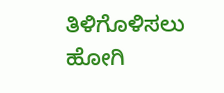ತಿಳಿಗೊಳಿಸಲು ಹೋಗಿ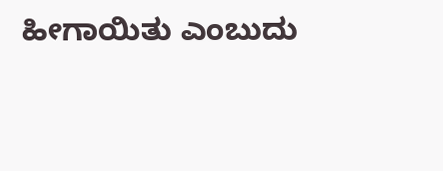ಹೀಗಾಯಿತು ಎಂಬುದು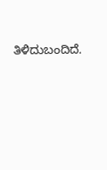ತಿಳಿದುಬಂದಿದೆ.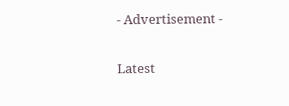- Advertisement -

Latest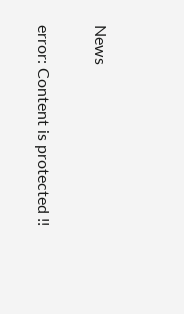News

error: Content is protected !!